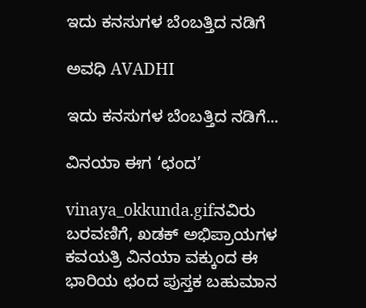ಇದು ಕನಸುಗಳ ಬೆಂಬತ್ತಿದ ನಡಿಗೆ‍

ಅವಧಿ AVADHI

ಇದು ಕನಸುಗಳ ಬೆಂಬತ್ತಿದ ನಡಿಗೆ...

ವಿನಯಾ ಈಗ ‘ಛಂದ’

vinaya_okkunda.gifನವಿರು ಬರವಣಿಗೆ, ಖಡಕ್ ಅಭಿಪ್ರಾಯಗಳ ಕವಯತ್ರಿ ವಿನಯಾ ವಕ್ಕುಂದ ಈ ಭಾರಿಯ ಛಂದ ಪುಸ್ತಕ ಬಹುಮಾನ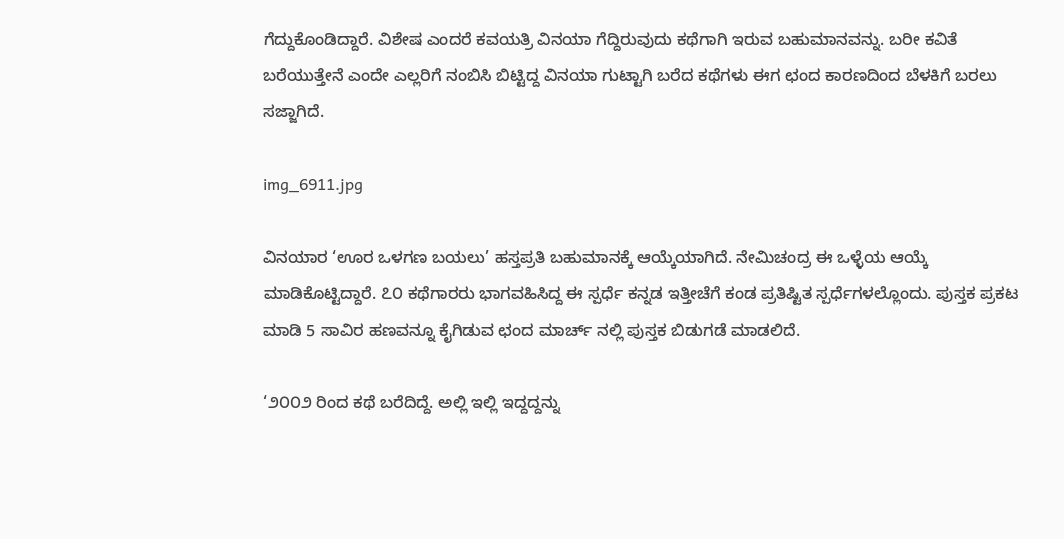ಗೆದ್ದುಕೊಂಡಿದ್ದಾರೆ. ವಿಶೇಷ ಎಂದರೆ ಕವಯತ್ರಿ ವಿನಯಾ ಗೆದ್ದಿರುವುದು ಕಥೆಗಾಗಿ ಇರುವ ಬಹುಮಾನವನ್ನು. ಬರೀ ಕವಿತೆ ಬರೆಯುತ್ತೇನೆ ಎಂದೇ ಎಲ್ಲರಿಗೆ ನಂಬಿಸಿ ಬಿಟ್ಟಿದ್ದ ವಿನಯಾ ಗುಟ್ಟಾಗಿ ಬರೆದ ಕಥೆಗಳು ಈಗ ಛಂದ ಕಾರಣದಿಂದ ಬೆಳಕಿಗೆ ಬರಲು ಸಜ್ಜಾಗಿದೆ.

img_6911.jpg

ವಿನಯಾರ ‘ಊರ ಒಳಗಣ ಬಯಲು’ ಹಸ್ತಪ್ರತಿ ಬಹುಮಾನಕ್ಕೆ ಆಯ್ಕೆಯಾಗಿದೆ. ನೇಮಿಚಂದ್ರ ಈ ಒಳ್ಳೆಯ ಆಯ್ಕೆ ಮಾಡಿಕೊಟ್ಟಿದ್ದಾರೆ. ೭೦ ಕಥೆಗಾರರು ಭಾಗವಹಿಸಿದ್ದ ಈ ಸ್ಪರ್ಧೆ ಕನ್ನಡ ಇತ್ತೀಚೆಗೆ ಕಂಡ ಪ್ರತಿಷ್ಟಿತ ಸ್ಪರ್ಧೆಗಳಲ್ಲೊಂದು. ಪುಸ್ತಕ ಪ್ರಕಟ ಮಾಡಿ 5 ಸಾವಿರ ಹಣವನ್ನೂ ಕೈಗಿಡುವ ಛಂದ ಮಾರ್ಚ್ ನಲ್ಲಿ ಪುಸ್ತಕ ಬಿಡುಗಡೆ ಮಾಡಲಿದೆ.

‘೨೦೦೨ ರಿಂದ ಕಥೆ ಬರೆದಿದ್ದೆ. ಅಲ್ಲಿ ಇಲ್ಲಿ ಇದ್ದದ್ದನ್ನು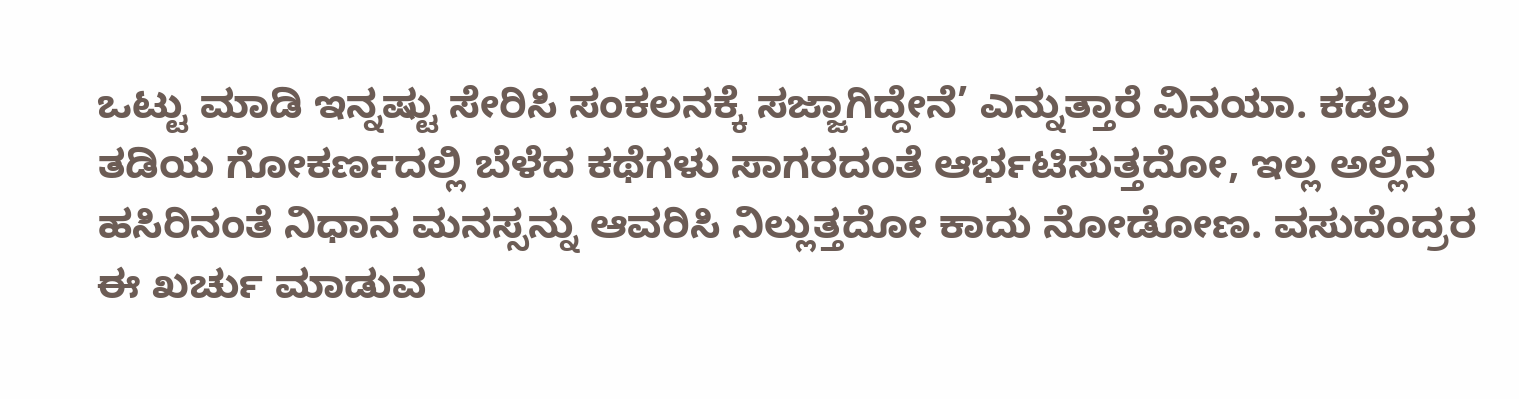ಒಟ್ಟು ಮಾಡಿ ಇನ್ನಷ್ಟು ಸೇರಿಸಿ ಸಂಕಲನಕ್ಕೆ ಸಜ್ಜಾಗಿದ್ದೇನೆ’ ಎನ್ನುತ್ತಾರೆ ವಿನಯಾ. ಕಡಲ ತಡಿಯ ಗೋಕರ್ಣದಲ್ಲಿ ಬೆಳೆದ ಕಥೆಗಳು ಸಾಗರದಂತೆ ಆರ್ಭಟಿಸುತ್ತದೋ, ಇಲ್ಲ ಅಲ್ಲಿನ ಹಸಿರಿನಂತೆ ನಿಧಾನ ಮನಸ್ಸನ್ನು ಆವರಿಸಿ ನಿಲ್ಲುತ್ತದೋ ಕಾದು ನೋಡೋಣ. ವಸುದೆಂದ್ರರ ಈ ಖರ್ಚು ಮಾಡುವ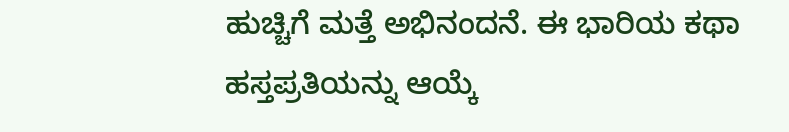ಹುಚ್ಚಿಗೆ ಮತ್ತೆ ಅಭಿನಂದನೆ. ಈ ಭಾರಿಯ ಕಥಾ ಹಸ್ತಪ್ರತಿಯನ್ನು ಆಯ್ಕೆ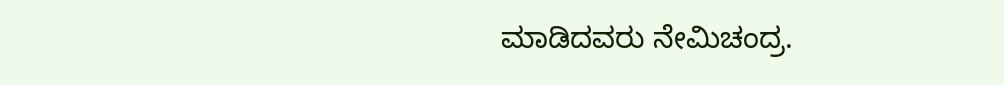ಮಾಡಿದವರು ನೇಮಿಚಂದ್ರ.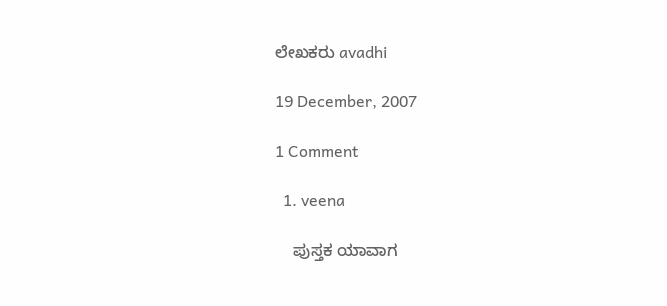ಲೇಖಕರು avadhi

19 December, 2007

1 Comment

  1. veena

    ಪುಸ್ತಕ ಯಾವಾಗ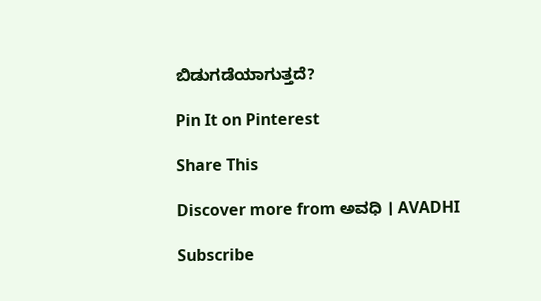ಬಿಡುಗಡೆಯಾಗುತ್ತದೆ?

Pin It on Pinterest

Share This

Discover more from ಅವಧಿ । AVADHI

Subscribe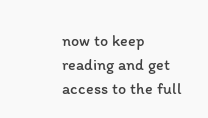now to keep reading and get access to the full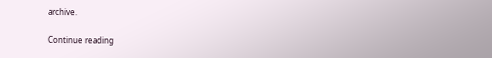archive.

Continue reading